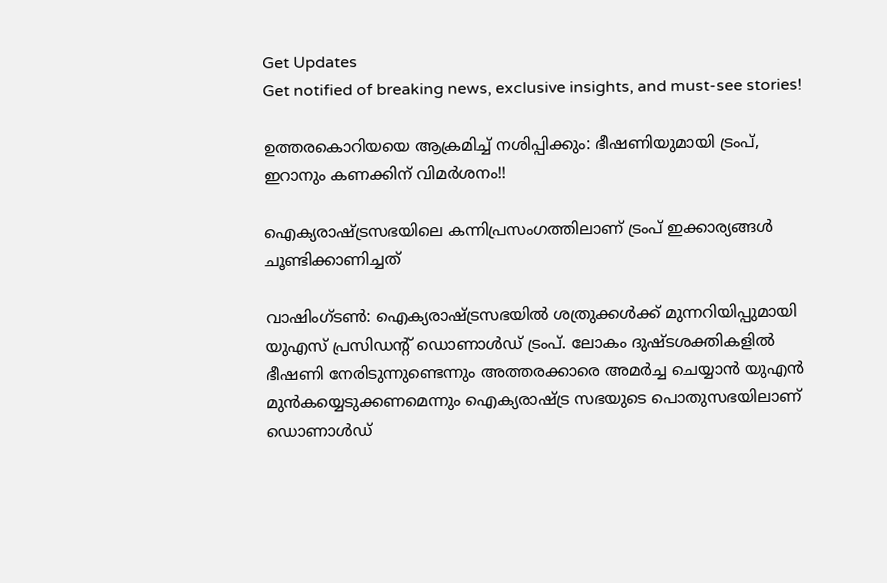Get Updates
Get notified of breaking news, exclusive insights, and must-see stories!

ഉത്തരകൊറിയയെ ആക്രമിച്ച് നശിപ്പിക്കും: ഭീഷണിയുമായി ട്രംപ്, ഇറാനും കണക്കിന് വിമര്‍ശനം!!

ഐക്യരാഷ്ട്രസഭയിലെ കന്നിപ്രസംഗത്തിലാണ് ട്രംപ് ഇക്കാര്യങ്ങള്‍ ചൂണ്ടിക്കാണിച്ചത്

വാഷിംഗ്ടണ്‍: ഐക്യരാഷ്ട്രസഭയില്‍ ശത്രുക്കള്‍ക്ക് മുന്നറിയിപ്പുമായി യുഎസ് പ്രസിഡന്‍റ് ഡൊണാള്‍ഡ് ട്രംപ്. ലോകം ദുഷ്ടശക്തികളില്‍ ഭീഷണി നേരിടുന്നുണ്ടെന്നും അത്തരക്കാരെ അമര്‍ച്ച ചെയ്യാന്‍ യുഎന്‍ മുന്‍കയ്യെടുക്കണമെന്നും ഐക്യരാഷ്ട്ര സഭയുടെ പൊതുസഭയിലാണ് ഡൊണാള്‍ഡ്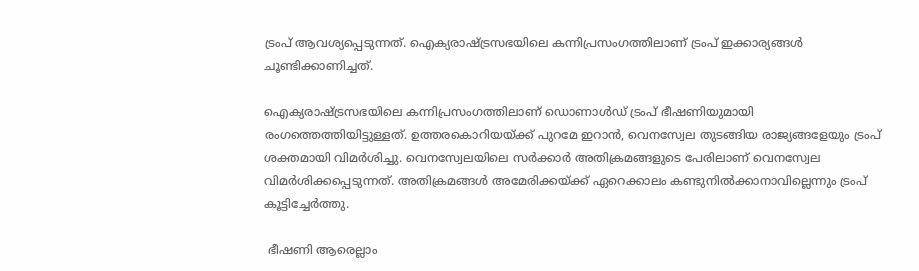ട്രംപ് ആവശ്യപ്പെടുന്നത്. ഐക്യരാഷ്ട്രസഭയിലെ കന്നിപ്രസംഗത്തിലാണ് ട്രംപ് ഇക്കാര്യങ്ങള്‍ ചൂണ്ടിക്കാണിച്ചത്.

ഐക്യരാഷ്ട്രസഭയിലെ കന്നിപ്രസംഗത്തിലാണ് ഡൊണാള്‍ഡ് ട്രംപ് ഭീഷണിയുമായി രംഗത്തെത്തിയിട്ടുള്ളത്. ഉത്തരകൊറിയയ്ക്ക് പുറമേ ഇറാന്‍, വെനസ്വേല തുടങ്ങിയ രാജ്യങ്ങളേയും ട്രംപ് ശക്തമായി വിമര്‍ശിച്ചു. വെനസ്വേലയിലെ സര്‍ക്കാര്‍ അതിക്രമങ്ങളുടെ പേരിലാണ് വെനസ്വേല വിമര്‍ശിക്കപ്പെടുന്നത്. അതിക്രമങ്ങള്‍ അമേരിക്കയ്ക്ക് ഏറെക്കാലം കണ്ടുനില്‍ക്കാനാവില്ലെന്നും ട്രംപ് കൂട്ടിച്ചേര്‍ത്തു.

 ഭീഷണി ആരെല്ലാം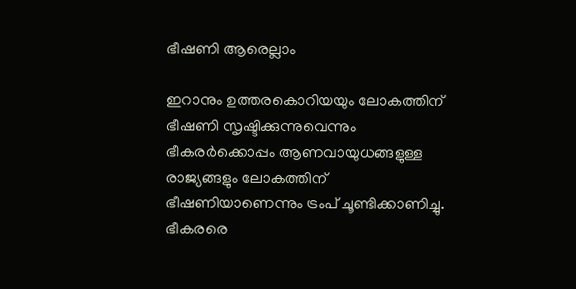ഭീഷണി ആരെല്ലാം

ഇറാനും ഉത്തരകൊറിയയും ലോകത്തിന് ഭീഷണി സൃഷ്ടിക്കുന്നുവെന്നും ഭീകരര്‍ക്കൊപ്പം ആണവായുധങ്ങളുള്ള രാജ്യങ്ങളും ലോകത്തിന് ഭീഷണിയാണെന്നും ട്രംപ് ചൂണ്ടിക്കാണിച്ചു. ഭീകരരെ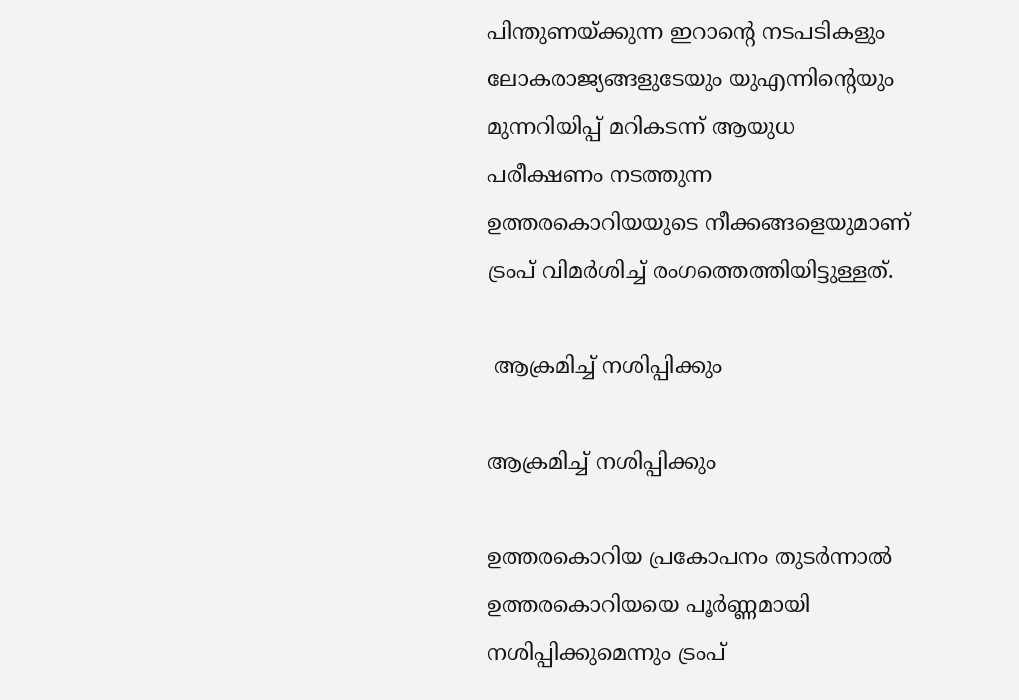പിന്തുണയ്ക്കുന്ന ഇറാന്‍റെ നടപടികളും ലോകരാജ്യങ്ങളുടേയും യുഎന്നിന്‍റെയും മുന്നറിയിപ്പ് മറികടന്ന് ആയുധ പരീക്ഷണം നടത്തുന്ന ഉത്തരകൊറിയയുടെ നീക്കങ്ങളെയുമാണ് ട്രംപ് വിമര്‍ശിച്ച് രംഗത്തെത്തിയിട്ടുള്ളത്.

 ആക്രമിച്ച് നശിപ്പിക്കും

ആക്രമിച്ച് നശിപ്പിക്കും

ഉത്തരകൊറിയ പ്രകോപനം തുടര്‍ന്നാല്‍ ഉത്തരകൊറിയയെ പൂര്‍ണ്ണമായി നശിപ്പിക്കുമെന്നും ട്രംപ്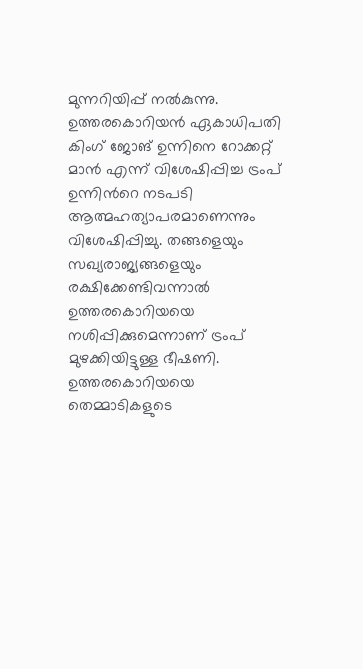മുന്നറിയിപ്പ് നല്‍കുന്നു. ഉത്തരകൊറിയന്‍ ഏകാധിപതി കിംഗ് ജോങ് ഉന്നിനെ റോക്കറ്റ് മാന്‍ എന്ന് വിശേഷിപ്പിച്ച ട്രംപ് ഉന്നിന്‍റെ നടപടി ആത്മഹത്യാപരമാണെന്നും വിശേഷിപ്പിച്ചു. തങ്ങളെയും സഖ്യരാജ്യങ്ങളെയും രക്ഷിക്കേണ്ടിവന്നാല്‍ ഉത്തരകൊറിയയെ നശിപ്പിക്കുമെന്നാണ് ട്രംപ് മുഴക്കിയിട്ടുള്ള ഭീഷണി. ഉത്തരകൊറിയയെ തെമ്മാടികളുടെ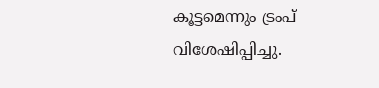കൂട്ടമെന്നും ട്രംപ് വിശേഷിപ്പിച്ചു.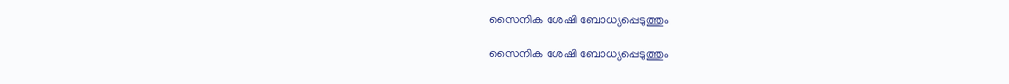സൈനിക ശേഷി ബോധ്യപ്പെടുത്തും

സൈനിക ശേഷി ബോധ്യപ്പെടുത്തും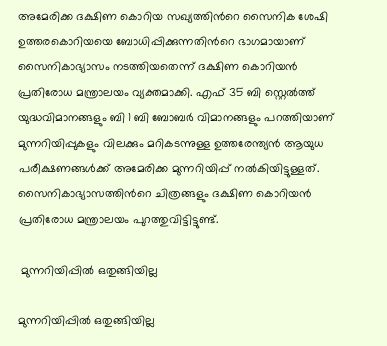അമേരിക്ക ദക്ഷിണ കൊറിയ സഖ്യത്തിന്‍റെ സൈനിക ശേഷി ഉത്തരകൊറിയയെ ബോധിപ്പിക്കുന്നതിന്‍റെ ഭാഗമായാണ് സൈനികാഭ്യാസം നടത്തിയതെന്ന് ദക്ഷിണ കൊറിയന്‍ പ്രതിരോധ മന്ത്രാലയം വ്യക്തമാക്കി. എഫ് 35 ബി സ്റ്റെല്‍ത്ത് യുദ്ധവിമാനങ്ങളും ബി 1 ബി ബോബര്‍ വിമാനങ്ങളും പറത്തിയാണ് മുന്നറിയിപ്പുകളും വിലക്കും മറികടന്നുള്ള ഉത്തരേന്ത്യന്‍ ആയുധ പരീക്ഷണങ്ങള്‍ക്ക് അമേരിക്ക മുന്നറിയിപ്പ് നല്‍കിയിട്ടുള്ളത്. സൈനികാഭ്യാസത്തിന്‍റെ ചിത്രങ്ങളും ദക്ഷിണ കൊറിയന്‍ പ്രതിരോധ മന്ത്രാലയം പുറത്തുവിട്ടിട്ടുണ്ട്.

 മുന്നറിയിപ്പില്‍ ഒതുങ്ങിയില്ല

മുന്നറിയിപ്പില്‍ ഒതുങ്ങിയില്ല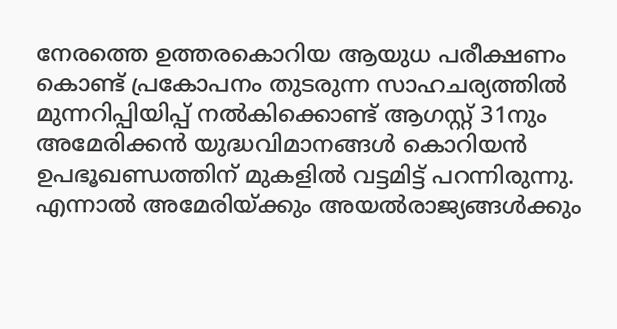നേരത്തെ ഉത്തരകൊറിയ ആയുധ പരീക്ഷണം കൊണ്ട് പ്രകോപനം തുടരുന്ന സാഹചര്യത്തില്‍ മുന്നറിപ്പിയിപ്പ് നല്‍കിക്കൊണ്ട് ആഗസ്റ്റ് 31നും അമേരിക്കന്‍ യുദ്ധവിമാനങ്ങള്‍ കൊറിയന്‍ ഉപഭൂഖണ്ഡത്തിന് മുകളില്‍ വട്ടമിട്ട് പറന്നിരുന്നു. എന്നാല്‍ അമേരിയ്ക്കും അയല്‍രാജ്യങ്ങള്‍ക്കും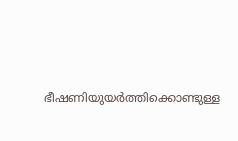ഭീഷണിയുയര്‍ത്തിക്കൊണ്ടുള്ള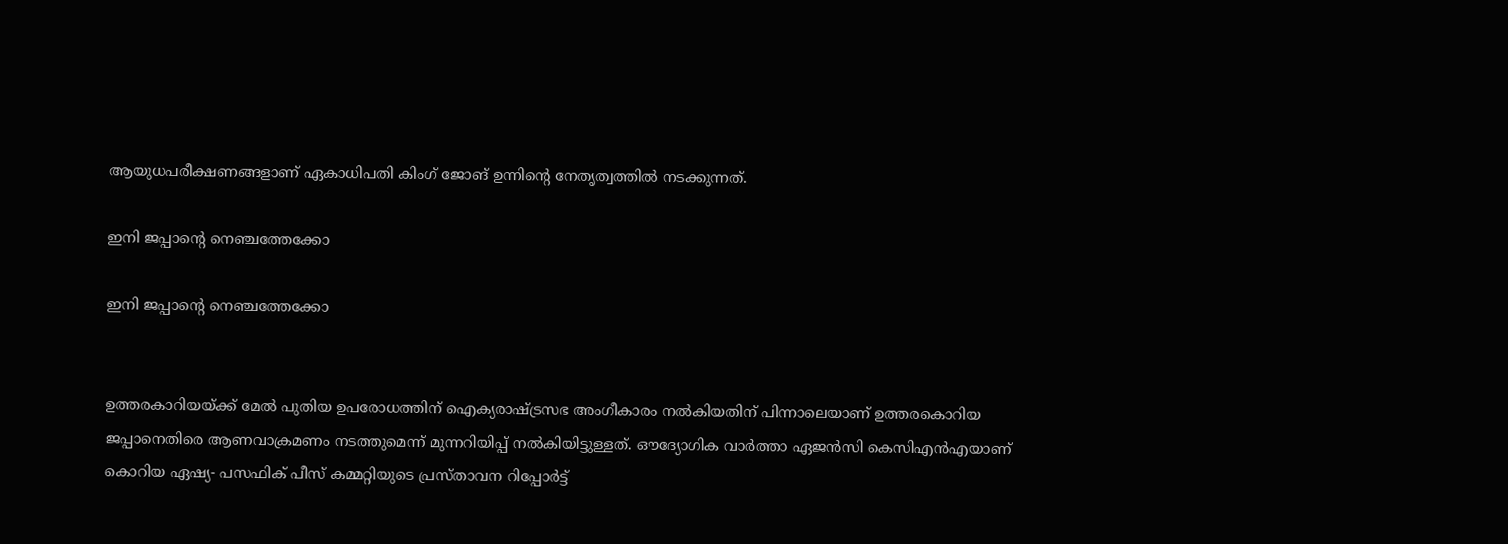ആയുധപരീക്ഷണങ്ങളാണ് ഏകാധിപതി കിംഗ് ജോങ് ഉന്നിന്‍റെ നേതൃത്വത്തില്‍ നടക്കുന്നത്.

ഇനി ജപ്പാന്‍റെ നെഞ്ചത്തേക്കോ

ഇനി ജപ്പാന്‍റെ നെഞ്ചത്തേക്കോ


ഉത്തരകാറിയയ്ക്ക് മേല്‍ പുതിയ ഉപരോധത്തിന് ഐക്യരാഷ്ട്രസഭ അംഗീകാരം നല്‍കിയതിന് പിന്നാലെയാണ് ഉത്തരകൊറിയ ജപ്പാനെതിരെ ആണവാക്രമണം നടത്തുമെന്ന് മുന്നറിയിപ്പ് നല്‍കിയിട്ടുള്ളത്. ഔദ്യോഗിക വാര്‍ത്താ ഏജന്‍സി കെസിഎന്‍എയാണ് കൊറിയ ഏഷ്യ- പസഫിക് പീസ് കമ്മറ്റിയുടെ പ്രസ്താവന റിപ്പോര്‍ട്ട്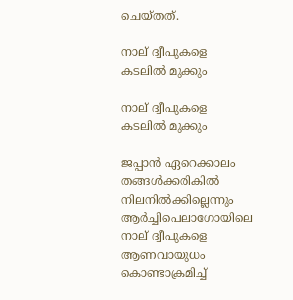ചെയ്തത്.

നാല് ദ്വീപുകളെ കടലില്‍ മുക്കും

നാല് ദ്വീപുകളെ കടലില്‍ മുക്കും

ജപ്പാന്‍ ഏറെക്കാലം തങ്ങള്‍ക്കരികില്‍ നിലനില്‍ക്കില്ലെന്നും ആര്‍ച്ചിപെലാഗോയിലെ നാല് ദ്വീപുകളെ ആണവായുധം കൊണ്ടാക്രമിച്ച്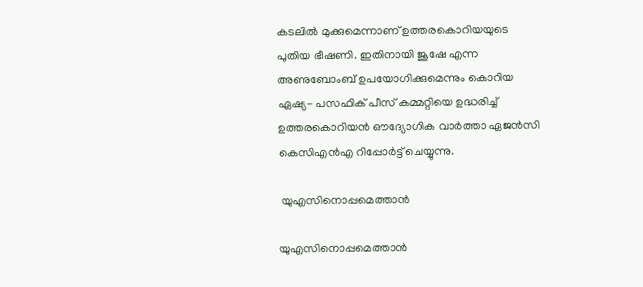കടലില്‍ മുക്കുമെന്നാണ് ഉത്തരകൊറിയയുടെ പുതിയ ഭീഷണി. ഇതിനായി ജൂഷേ എന്ന അണുബോംബ് ഉപയോഗിക്കുമെന്നും കൊറിയ ഏഷ്യ- പസഫിക് പീസ് കമ്മറ്റിയെ ഉദ്ധരിച്ച് ഉത്തരകൊറിയന്‍ ഔദ്യോഗിക വാര്‍ത്താ ഏജന്‍സി കെസിഎന്‍എ റിപ്പോര്‍ട്ട് ചെയ്യുന്നു.

 യുഎസിനൊപ്പമെത്താന്‍

യുഎസിനൊപ്പമെത്താന്‍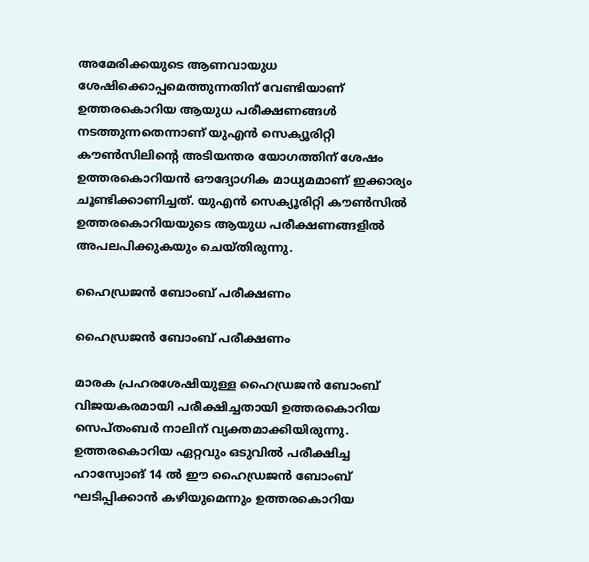അമേരിക്കയുടെ ആണവായുധ ശേഷിക്കൊപ്പമെത്തുന്നതിന് വേണ്ടിയാണ് ഉത്തരകൊറിയ ആയുധ പരീക്ഷണങ്ങള്‍ നടത്തുന്നതെന്നാണ് യുഎന്‍ സെക്യൂരിറ്റി കൗണ്‍സിലിന്‍റെ അടിയന്തര യോഗത്തിന് ശേഷം ഉത്തരകൊറിയന്‍ ഔദ്യോഗിക മാധ്യമമാണ് ഇക്കാര്യം ചൂണ്ടിക്കാണിച്ചത്. യുഎന്‍ സെക്യൂരിറ്റി കൗണ്‍സില്‍ ഉത്തരകൊറിയയുടെ ആയുധ പരീക്ഷണങ്ങളില്‍ അപലപിക്കുകയും ചെയ്തിരുന്നു.

ഹൈഡ്രജന്‍ ബോംബ് പരീക്ഷണം

ഹൈഡ്രജന്‍ ബോംബ് പരീക്ഷണം

മാരക പ്രഹരശേഷിയുള്ള ഹൈഡ്രജന്‍ ബോംബ് വിജയകരമായി പരീക്ഷിച്ചതായി ഉത്തരകൊറിയ സെപ്തംബര്‍ നാലിന് വ്യക്തമാക്കിയിരുന്നു. ഉത്തരകൊറിയ ഏറ്റവും ഒടുവില്‍ പരീക്ഷിച്ച ഹാസ്വോങ് 14 ല്‍ ഈ ഹൈഡ്രജന്‍ ബോംബ് ഘടിപ്പിക്കാന്‍ കഴിയുമെന്നും ഉത്തരകൊറിയ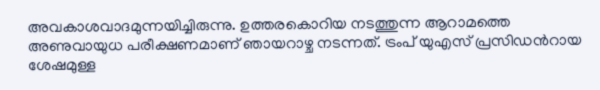അവകാശവാദമുന്നയിച്ചിരുന്നു. ഉത്തരകൊറിയ നടത്തുന്ന ആറാമത്തെ അണുവായുധ പരീക്ഷണമാണ് ഞായറാഴ്ച നടന്നത്. ട്രംപ് യുഎസ് പ്രസിഡന്‍റായ ശേഷമുള്ള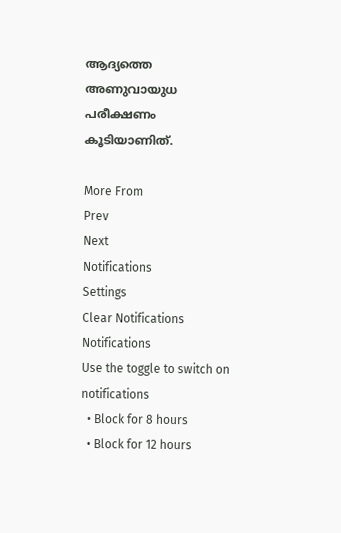ആദ്യത്തെ അണുവായുധ പരീക്ഷണം കൂടിയാണിത്.

More From
Prev
Next
Notifications
Settings
Clear Notifications
Notifications
Use the toggle to switch on notifications
  • Block for 8 hours
  • Block for 12 hours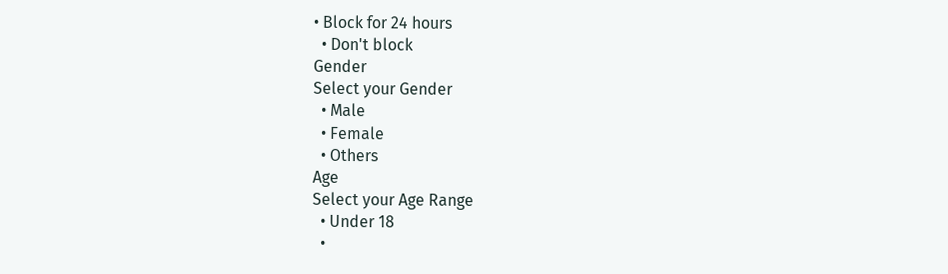• Block for 24 hours
  • Don't block
Gender
Select your Gender
  • Male
  • Female
  • Others
Age
Select your Age Range
  • Under 18
  •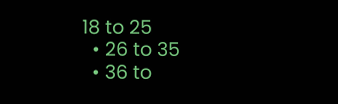18 to 25
  • 26 to 35
  • 36 to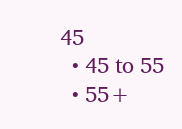45
  • 45 to 55
  • 55+